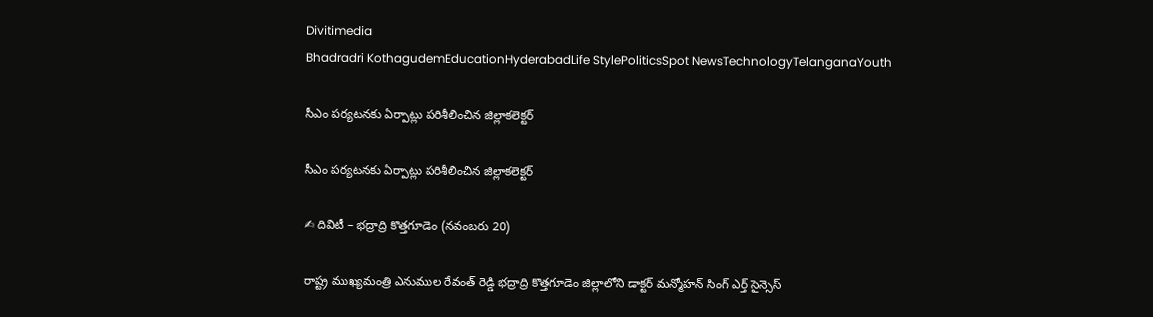Divitimedia
Bhadradri KothagudemEducationHyderabadLife StylePoliticsSpot NewsTechnologyTelanganaYouth

సీఎం పర్యటనకు ఏర్పాట్లు పరిశీలించిన జిల్లాకలెక్టర్

సీఎం పర్యటనకు ఏర్పాట్లు పరిశీలించిన జిల్లాకలెక్టర్

✍ దివిటీ – భద్రాద్రి కొత్తగూడెం (నవంబరు 20)

రాష్ట్ర ముఖ్యమంత్రి ఎనుముల రేవంత్ రెడ్డి భద్రాద్రి కొత్తగూడెం జిల్లాలోని డాక్టర్ మన్మోహన్ సింగ్ ఎర్త్ సైన్సెస్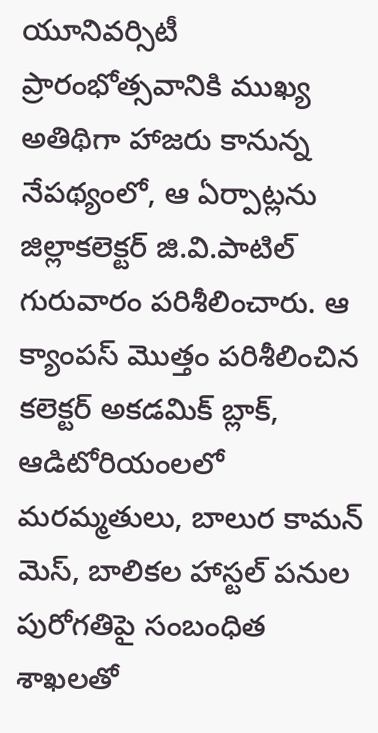యూనివర్సిటీ ప్రారంభోత్సవానికి ముఖ్య అతిథిగా హాజరు కానున్న నేపథ్యంలో, ఆ ఏర్పాట్లను జిల్లాకలెక్టర్ జి.వి.పాటిల్ గురువారం పరిశీలించారు. ఆ క్యాంపస్ మొత్తం పరిశీలించిన కలెక్టర్ అకడమిక్ బ్లాక్, ఆడిటోరియంలలో మరమ్మతులు, బాలుర కామన్ మెస్, బాలికల హాస్టల్ పనుల పురోగతిపై సంబంధిత శాఖలతో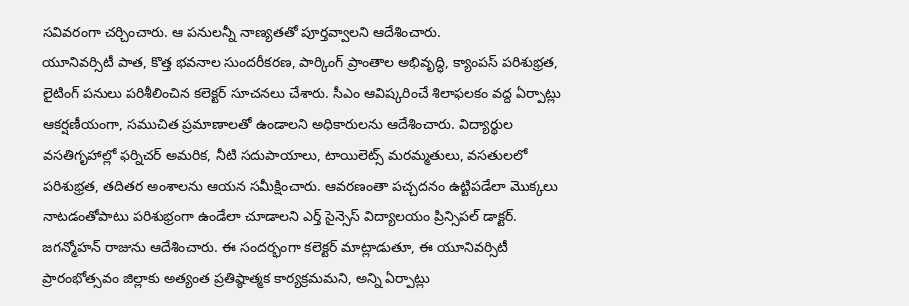సవివరంగా చర్చించారు. ఆ పనులన్నీ నాణ్యతతో పూర్తవ్వాలని ఆదేశించారు.
యూనివర్సిటీ పాత, కొత్త భవనాల సుందరీకరణ, పార్కింగ్ ప్రాంతాల అభివృద్ధి, క్యాంపస్ పరిశుభ్రత, లైటింగ్ పనులు పరిశీలించిన కలెక్టర్ సూచనలు చేశారు. సీఎం ఆవిష్కరించే శిలాఫలకం వద్ద ఏర్పాట్లు ఆకర్షణీయంగా, సముచిత ప్రమాణాలతో ఉండాలని అధికారులను ఆదేశించారు. విద్యార్థుల వసతిగృహాల్లో ఫర్నిచర్ అమరిక, నీటి సదుపాయాలు, టాయిలెట్స్ మరమ్మతులు, వసతులలో పరిశుభ్రత, తదితర అంశాలను ఆయన సమీక్షించారు. ఆవరణంతా పచ్చదనం ఉట్టిపడేలా మొక్కలు నాటడంతోపాటు పరిశుభ్రంగా ఉండేలా చూడాలని ఎర్త్ సైన్సెస్ విద్యాలయం ప్రిన్సిపల్ డాక్టర్. జగన్మోహన్ రాజును ఆదేశించారు. ఈ సందర్భంగా కలెక్టర్ మాట్లాడుతూ, ఈ యూనివర్సిటీ ప్రారంభోత్సవం జిల్లాకు అత్యంత ప్రతిష్ఠాత్మక కార్యక్రమమని, అన్ని ఏర్పాట్లు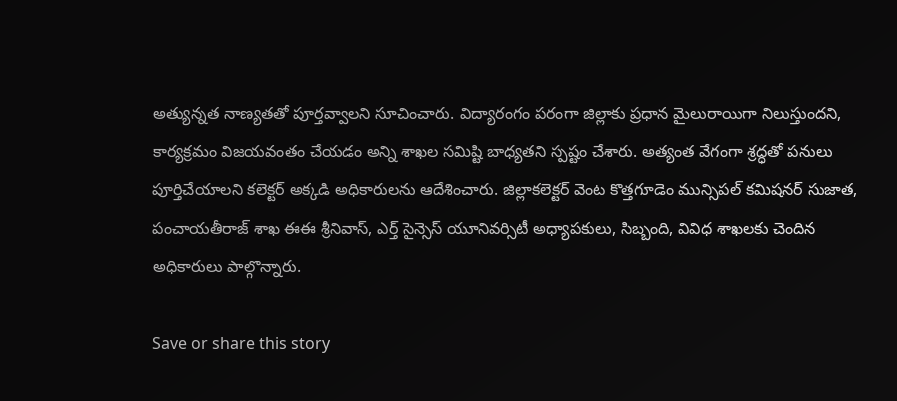అత్యున్నత నాణ్యతతో పూర్తవ్వాలని సూచించారు. విద్యారంగం పరంగా జిల్లాకు ప్రధాన మైలురాయిగా నిలుస్తుందని, కార్యక్రమం విజయవంతం చేయడం అన్ని శాఖల సమిష్టి బాధ్యతని స్పష్టం చేశారు. అత్యంత వేగంగా శ్రద్ధతో పనులు పూర్తిచేయాలని కలెక్టర్ అక్కడి అధికారులను ఆదేశించారు. జిల్లాకలెక్టర్ వెంట కొత్తగూడెం మున్సిపల్ కమిషనర్ సుజాత, పంచాయతీరాజ్ శాఖ ఈఈ శ్రీనివాస్, ఎర్త్ సైన్సెస్ యూనివర్సిటీ అధ్యాపకులు, సిబ్బంది, వివిధ శాఖలకు చెందిన అధికారులు పాల్గొన్నారు.

Save or share this story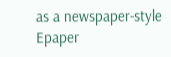as a newspaper-style Epaper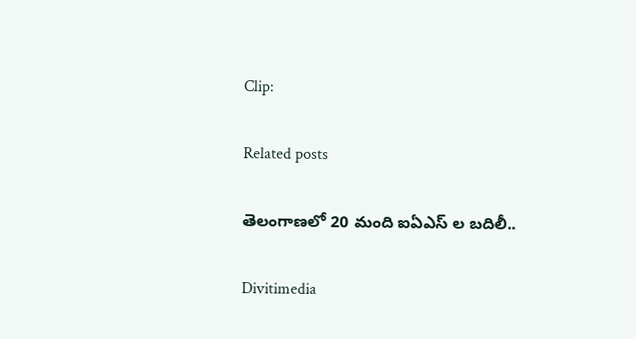Clip:

Related posts

తెలంగాణలో 20 మంది ఐఏఎస్ ల బదిలీ..

Divitimedia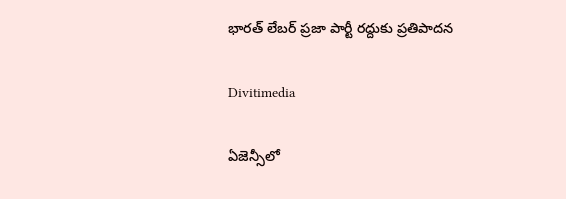భారత్ లేబర్ ప్రజా పార్టీ రద్దుకు ప్రతిపాదన

Divitimedia

ఏజెన్సీలో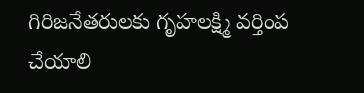గిరిజనేతరులకు గృహలక్ష్మి వర్తింప చేయాలి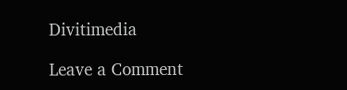Divitimedia

Leave a Comment